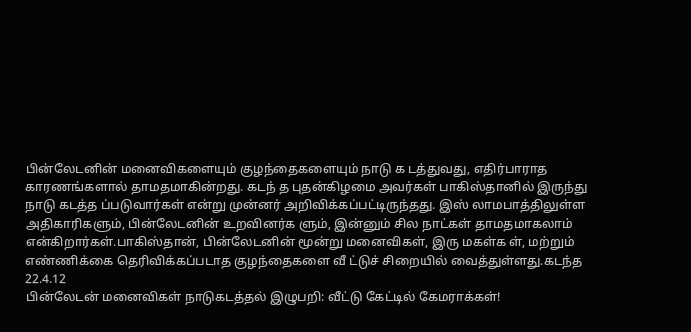பின்லேடனின் மனைவிகளையும் குழந்தைகளையும் நாடு க டத்துவது, எதிர்பாராத காரணங்களால் தாமதமாகின்றது. கடந் த புதன்கிழமை அவர்கள் பாகிஸ்தானில் இருந்து நாடு கடத்த ப்படுவார்கள் என்று முன்னர் அறிவிக்கப்பட்டிருந்தது. இஸ் லாமபாத்திலுள்ள அதிகாரிகளும், பின்லேடனின் உறவினர்க ளும், இன்னும் சில நாட்கள் தாமதமாகலாம் என்கிறார்கள்.பாகிஸ்தான், பின்லேடனின் மூன்று மனைவிகள், இரு மகள்க ள், மற்றும் எண்ணிக்கை தெரிவிக்கப்படாத குழந்தைகளை வீ ட்டுச் சிறையில் வைத்துள்ளது.கடந்த
22.4.12
பின்லேடன் மனைவிகள் நாடுகடத்தல் இழுபறி: வீட்டு கேட்டில் கேமராக்கள்!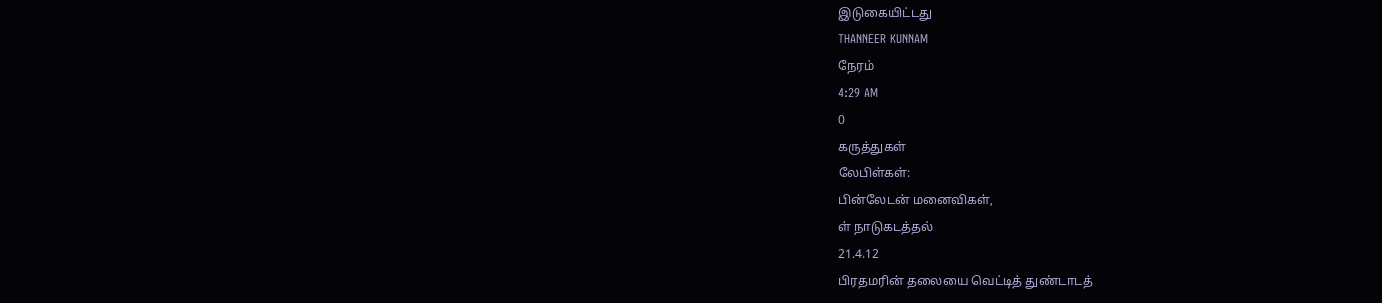இடுகையிட்டது
THANNEER KUNNAM
நேரம்
4:29 AM
0
கருத்துகள்
லேபிள்கள்:
பின்லேடன் மனைவிகள்,
ள் நாடுகடத்தல்
21.4.12
பிரதமரின் தலையை வெட்டித் துண்டாடத்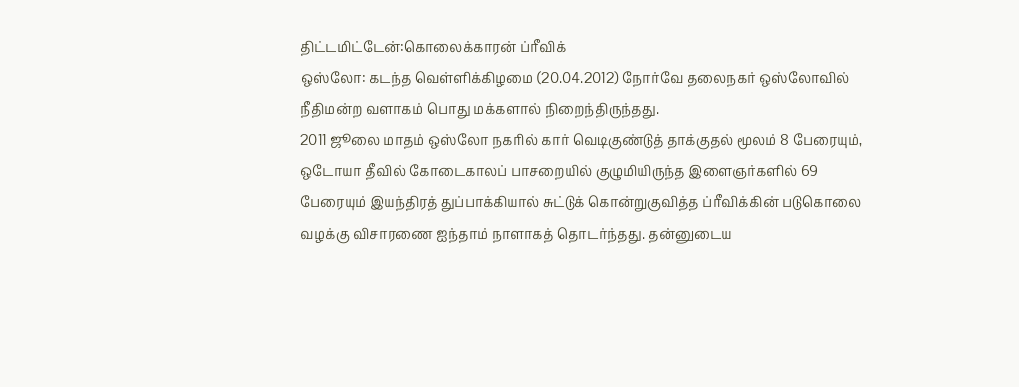திட்டமிட்டேன்:கொலைக்காரன் ப்ரீவிக்
ஒஸ்லோ: கடந்த வெள்ளிக்கிழமை (20.04.2012) நோர்வே தலைநகர் ஒஸ்லோவில் நீதிமன்ற வளாகம் பொது மக்களால் நிறைந்திருந்தது.
2011 ஜூலை மாதம் ஒஸ்லோ நகரில் கார் வெடிகுண்டுத் தாக்குதல் மூலம் 8 பேரையும், ஒடோயா தீவில் கோடைகாலப் பாசறையில் குழுமியிருந்த இளைஞர்களில் 69 பேரையும் இயந்திரத் துப்பாக்கியால் சுட்டுக் கொன்றுகுவித்த ப்ரீவிக்கின் படுகொலை வழக்கு விசாரணை ஐந்தாம் நாளாகத் தொடர்ந்தது. தன்னுடைய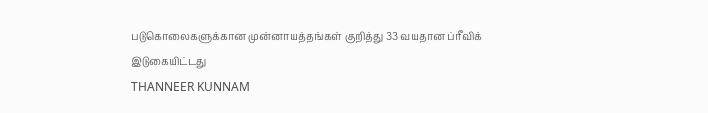படுகொலைகளுக்கான முன்னாயத்தங்கள் குறித்து 33 வயதான ப்ரீவிக்
இடுகையிட்டது
THANNEER KUNNAM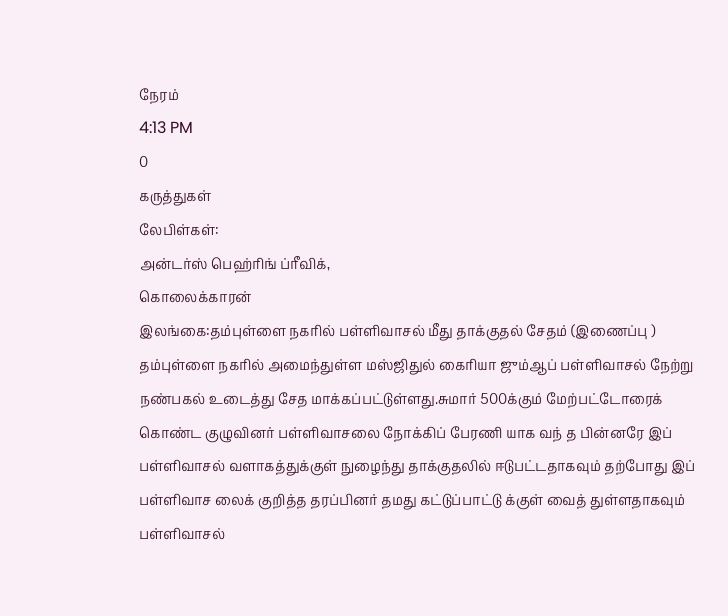நேரம்
4:13 PM
0
கருத்துகள்
லேபிள்கள்:
அன்டர்ஸ் பெஹ்ரிங் ப்ரீவிக்,
கொலைக்காரன்
இலங்கை:தம்புள்ளை நகரில் பள்ளிவாசல் மீது தாக்குதல் சேதம் (இணைப்பு )
தம்புள்ளை நகரில் அமைந்துள்ள மஸ்ஜிதுல் கைரியா ஜும்ஆப் பள்ளிவாசல் நேற்று நண்பகல் உடைத்து சேத மாக்கப்பட்டுள்ளது.சுமார் 500க்கும் மேற்பட்டோரைக் கொண்ட குழுவினர் பள்ளிவாசலை நோக்கிப் பேரணி யாக வந் த பின்னரே இப் பள்ளிவாசல் வளாகத்துக்குள் நுழைந்து தாக்குதலில் ஈடுபட்டதாகவும் தற்போது இப் பள்ளிவாச லைக் குறித்த தரப்பினர் தமது கட்டுப்பாட்டு க்குள் வைத் துள்ளதாகவும் பள்ளிவாசல்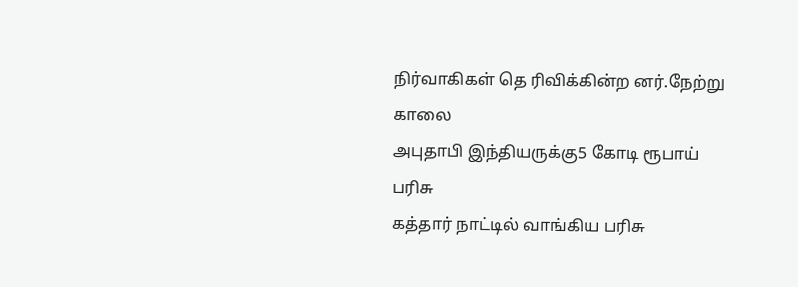நிர்வாகிகள் தெ ரிவிக்கின்ற னர்.நேற்று காலை
அபுதாபி இந்தியருக்கு5 கோடி ரூபாய் பரிசு
கத்தார் நாட்டில் வாங்கிய பரிசு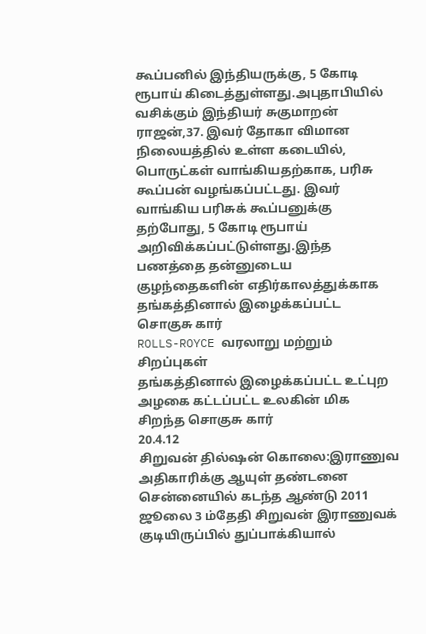கூப்பனில் இந்தியருக்கு, 5 கோடி ரூபாய் கிடைத்துள்ளது.அபுதாபியில் வசிக்கும் இந்தியர் சுகுமாறன் ராஜன்,37. இவர் தோகா விமான நிலையத்தில் உள்ள கடையில், பொருட்கள் வாங்கியதற்காக, பரிசு கூப்பன் வழங்கப்பட்டது. இவர் வாங்கிய பரிசுக் கூப்பனுக்கு தற்போது, 5 கோடி ரூபாய் அறிவிக்கப்பட்டுள்ளது.இந்த பணத்தை தன்னுடைய குழந்தைகளின் எதிர்காலத்துக்காக
தங்கத்தினால் இழைக்கப்பட்ட சொகுசு கார்
ROLLS-ROYCE வரலாறு மற்றும் சிறப்புகள்
தங்கத்தினால் இழைக்கப்பட்ட உட்புற அழகை கட்டப்பட்ட உலகின் மிக சிறந்த சொகுசு கார்
20.4.12
சிறுவன் தில்ஷன் கொலை:இராணுவ அதிகாரிக்கு ஆயுள் தண்டனை
சென்னையில் கடந்த ஆண்டு 2011 ஜூலை 3 ம்தேதி சிறுவன் இராணுவக் குடியிருப்பில் துப்பாக்கியால்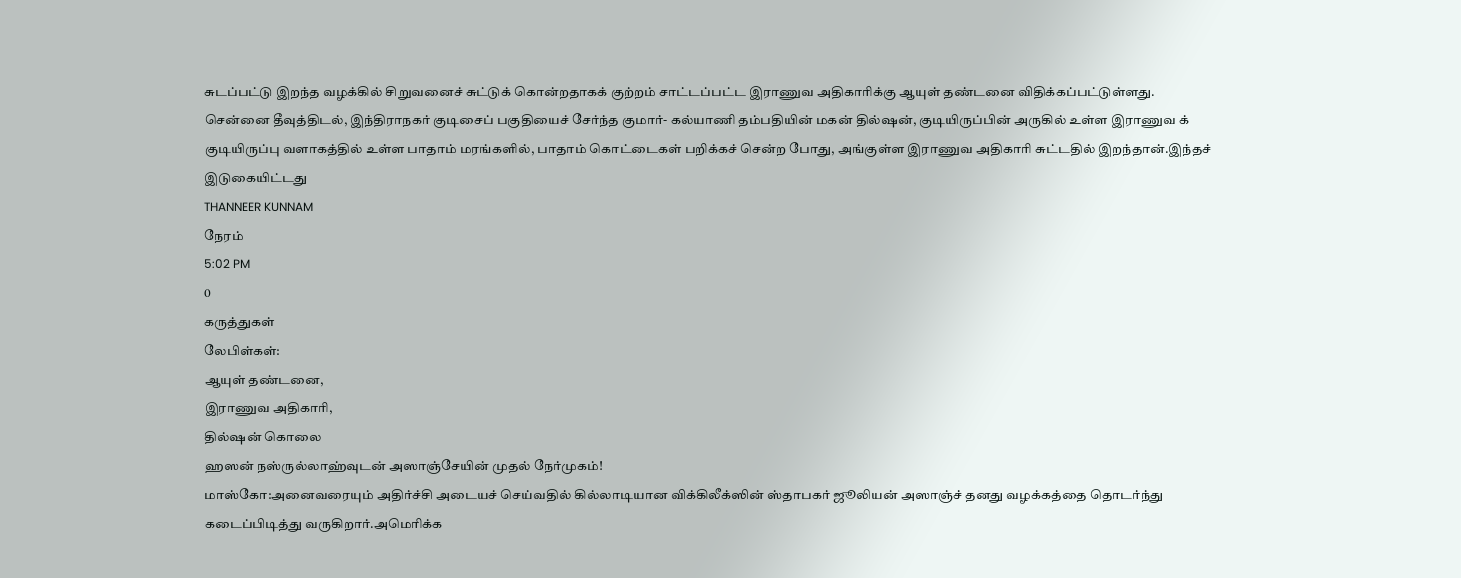சுடப்பட்டு இறந்த வழக்கில் சிறுவனைச் சுட்டுக் கொன்றதாகக் குற்றம் சாட்டப்பட்ட இராணுவ அதிகாரிக்கு ஆயுள் தண்டனை விதிக்கப்பட்டுள்ளது.
சென்னை தீவுத்திடல், இந்திராநகர் குடிசைப் பகுதியைச் சேர்ந்த குமார்- கல்யாணி தம்பதியின் மகன் தில்ஷன், குடியிருப்பின் அருகில் உள்ள இராணுவ க் குடியிருப்பு வளாகத்தில் உள்ள பாதாம் மரங்களில், பாதாம் கொட்டைகள் பறிக்கச் சென்ற போது, அங்குள்ள இராணுவ அதிகாரி சுட்டதில் இறந்தான்.இந்தச்
இடுகையிட்டது
THANNEER KUNNAM
நேரம்
5:02 PM
0
கருத்துகள்
லேபிள்கள்:
ஆயுள் தண்டனை,
இராணுவ அதிகாரி,
தில்ஷன் கொலை
ஹஸன் நஸ்ருல்லாஹ்வுடன் அஸாஞ்சேயின் முதல் நேர்முகம்!
மாஸ்கோ:அனைவரையும் அதிர்ச்சி அடையச் செய்வதில் கில்லாடியான விக்கிலீக்ஸின் ஸ்தாபகர் ஜூலியன் அஸாஞ்ச் தனது வழக்கத்தை தொடர்ந்து கடைப்பிடித்து வருகிறார்.அமெரிக்க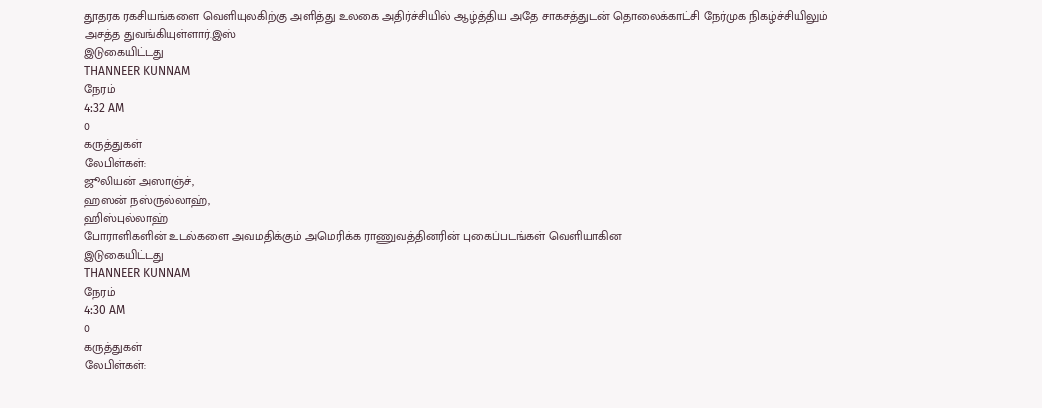தூதரக ரகசியங்களை வெளியுலகிற்கு அளித்து உலகை அதிர்ச்சியில் ஆழ்த்திய அதே சாகசத்துடன் தொலைக்காட்சி நேர்முக நிகழ்ச்சியிலும் அசத்த துவங்கியுள்ளார்.இஸ்
இடுகையிட்டது
THANNEER KUNNAM
நேரம்
4:32 AM
0
கருத்துகள்
லேபிள்கள்:
ஜூலியன் அஸாஞ்ச்,
ஹஸன் நஸ்ருல்லாஹ்,
ஹிஸ்புல்லாஹ்
போராளிகளின் உடல்களை அவமதிக்கும் அமெரிக்க ராணுவத்தினரின் புகைப்படங்கள் வெளியாகின
இடுகையிட்டது
THANNEER KUNNAM
நேரம்
4:30 AM
0
கருத்துகள்
லேபிள்கள்: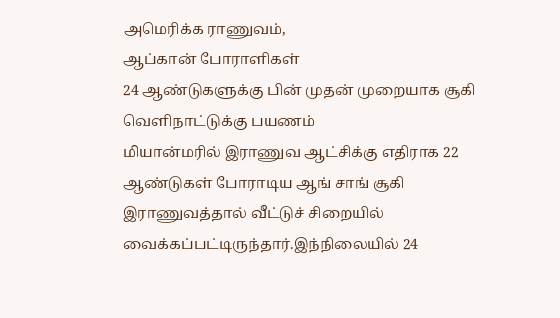அமெரிக்க ராணுவம்,
ஆப்கான் போராளிகள்
24 ஆண்டுகளுக்கு பின் முதன் முறையாக சூகி வெளிநாட்டுக்கு பயணம்
மியான்மரில் இராணுவ ஆட்சிக்கு எதிராக 22 ஆண்டுகள் போராடிய ஆங் சாங் சூகி இராணுவத்தால் வீட்டுச் சிறையில் வைக்கப்பட்டிருந்தார்.இந்நிலையில் 24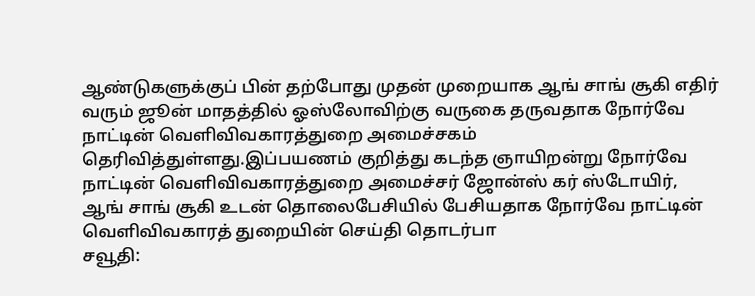ஆண்டுகளுக்குப் பின் தற்போது முதன் முறையாக ஆங் சாங் சூகி எதிர் வரும் ஜூன் மாதத்தில் ஓஸ்லோவிற்கு வருகை தருவதாக நோர்வே நாட்டின் வெளிவிவகாரத்துறை அமைச்சகம் தெரிவித்துள்ளது.இப்பயணம் குறித்து கடந்த ஞாயிறன்று நோர்வே நாட்டின் வெளிவிவகாரத்துறை அமைச்சர் ஜோன்ஸ் கர் ஸ்டோயிர், ஆங் சாங் சூகி உடன் தொலைபேசியில் பேசியதாக நோர்வே நாட்டின் வெளிவிவகாரத் துறையின் செய்தி தொடர்பா
சவூதி: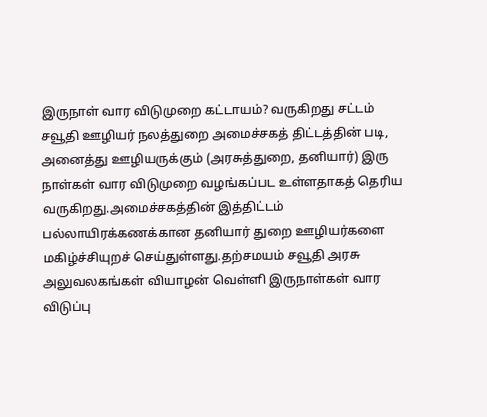இருநாள் வார விடுமுறை கட்டாயம்? வருகிறது சட்டம்
சவூதி ஊழியர் நலத்துறை அமைச்சகத் திட்டத்தின் படி, அனைத்து ஊழியருக்கும் (அரசுத்துறை, தனியார்) இரு நாள்கள் வார விடுமுறை வழங்கப்பட உள்ளதாகத் தெரிய வருகிறது.அமைச்சகத்தின் இத்திட்டம் பல்லாயிரக்கணக்கான தனியார் துறை ஊழியர்களை மகிழ்ச்சியுறச் செய்துள்ளது.தற்சமயம் சவூதி அரசு அலுவலகங்கள் வியாழன் வெள்ளி இருநாள்கள் வார விடுப்பு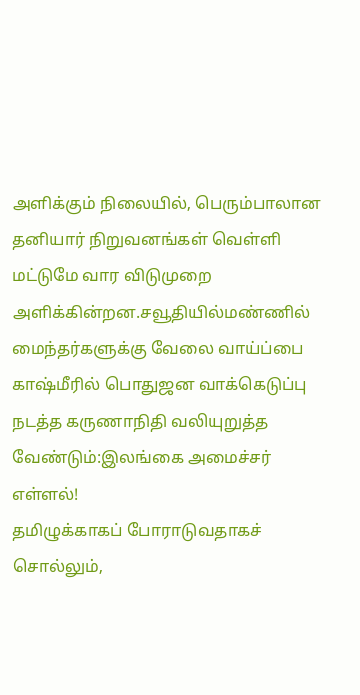அளிக்கும் நிலையில், பெரும்பாலான தனியார் நிறுவனங்கள் வெள்ளி மட்டுமே வார விடுமுறை அளிக்கின்றன.சவூதியில்மண்ணில் மைந்தர்களுக்கு வேலை வாய்ப்பை
காஷ்மீரில் பொதுஜன வாக்கெடுப்பு நடத்த கருணாநிதி வலியுறுத்த வேண்டும்:இலங்கை அமைச்சர் எள்ளல்!
தமிழுக்காகப் போராடுவதாகச் சொல்லும்,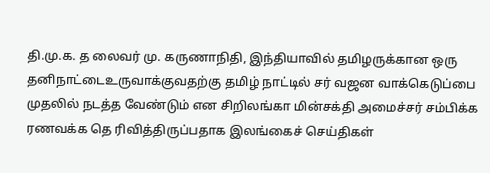தி.மு.க. த லைவர் மு. கருணாநிதி, இந்தியாவில் தமிழருக்கான ஒரு தனிநாட்டைஉருவாக்குவதற்கு தமிழ் நாட்டில் சர் வஜன வாக்கெடுப்பை முதலில் நடத்த வேண்டும் என சிறிலங்கா மின்சக்தி அமைச்சர் சம்பிக்க ரணவக்க தெ ரிவித்திருப்பதாக இலங்கைச் செய்திகள்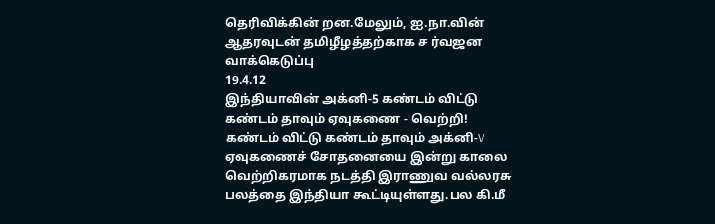தெரிவிக்கின் றன.மேலும், ஐ.நா.வின் ஆதரவுடன் தமிழீழத்தற்காக ச ர்வஜன வாக்கெடுப்பு
19.4.12
இந்தியாவின் அக்னி-5 கண்டம் விட்டு கண்டம் தாவும் ஏவுகணை - வெற்றி!
கண்டம் விட்டு கண்டம் தாவும் அக்னி-V ஏவுகணைச் சோதனையை இன்று காலை வெற்றிகரமாக நடத்தி இராணுவ வல்லரசு பலத்தை இந்தியா கூட்டியுள்ளது.பல கி.மீ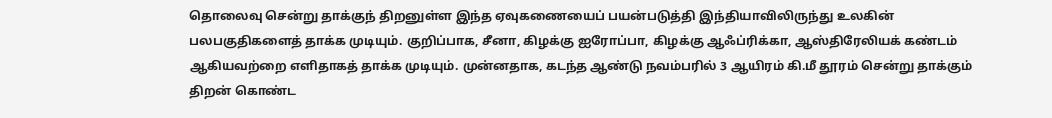தொலைவு சென்று தாக்குந் திறனுள்ள இந்த ஏவுகணையைப் பயன்படுத்தி இந்தியாவிலிருந்து உலகின் பலபகுதிகளைத் தாக்க முடியும். குறிப்பாக, சீனா, கிழக்கு ஐரோப்பா, கிழக்கு ஆஃப்ரிக்கா, ஆஸ்திரேலியக் கண்டம் ஆகியவற்றை எளிதாகத் தாக்க முடியும். முன்னதாக, கடந்த ஆண்டு நவம்பரில் 3 ஆயிரம் கி.மீ தூரம் சென்று தாக்கும் திறன் கொண்ட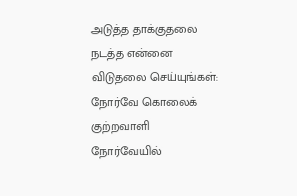அடுத்த தாக்குதலை நடத்த என்னை விடுதலை செய்யுங்கள்: நோர்வே கொலைக் குற்றவாளி
நோர்வேயில்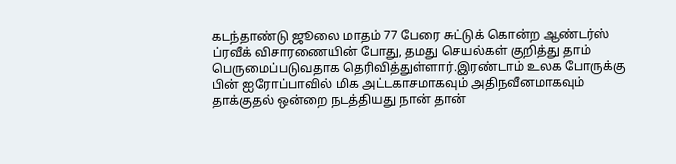கடந்தாண்டு ஜூலை மாதம் 77 பேரை சுட்டுக் கொன்ற ஆண்டர்ஸ் ப்ரவீக் விசாரணையின் போது, தமது செயல்கள் குறித்து தாம் பெருமைப்படுவதாக தெரிவித்துள்ளார்.இரண்டாம் உலக போருக்கு பின் ஐரோப்பாவில் மிக அட்டகாசமாகவும் அதிநவீனமாகவும் தாக்குதல் ஒன்றை நடத்தியது நான் தான்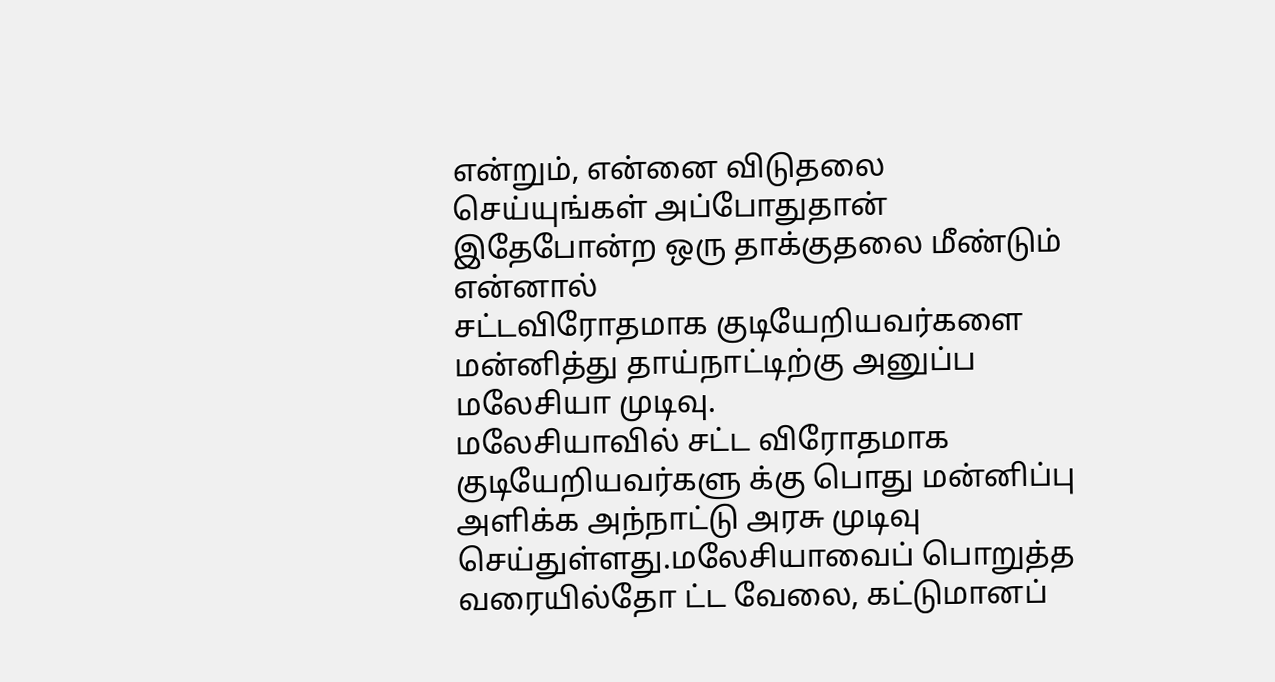என்றும், என்னை விடுதலை செய்யுங்கள் அப்போதுதான் இதேபோன்ற ஒரு தாக்குதலை மீண்டும் என்னால்
சட்டவிரோதமாக குடியேறியவர்களை மன்னித்து தாய்நாட்டிற்கு அனுப்ப மலேசியா முடிவு.
மலேசியாவில் சட்ட விரோதமாக குடியேறியவர்களு க்கு பொது மன்னிப்பு அளிக்க அந்நாட்டு அரசு முடிவு செய்துள்ளது.மலேசியாவைப் பொறுத்த வரையில்தோ ட்ட வேலை, கட்டுமானப்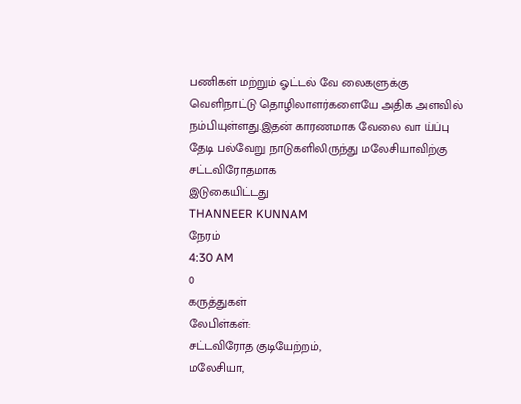பணிகள் மற்றும் ஓட்டல் வே லைகளுக்கு வெளிநாட்டு தொழிலாளர்களையே அதிக அளவில் நம்பியுள்ளது.இதன் காரணமாக வேலை வா ய்ப்பு தேடி பல்வேறு நாடுகளிலிருந்து மலேசியாவிற்கு சட்டவிரோதமாக
இடுகையிட்டது
THANNEER KUNNAM
நேரம்
4:30 AM
0
கருத்துகள்
லேபிள்கள்:
சட்டவிரோத குடியேற்றம்,
மலேசியா,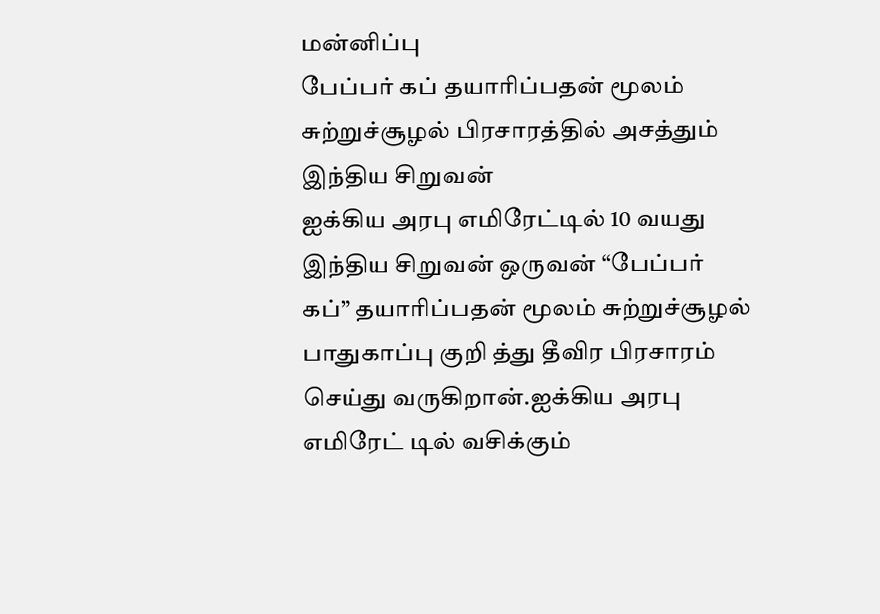மன்னிப்பு
பேப்பர் கப் தயாரிப்பதன் மூலம் சுற்றுச்சூழல் பிரசாரத்தில் அசத்தும் இந்திய சிறுவன்
ஐக்கிய அரபு எமிரேட்டில் 10 வயது இந்திய சிறுவன் ஒருவன் “பேப்பர் கப்” தயாரிப்பதன் மூலம் சுற்றுச்சூழல் பாதுகாப்பு குறி த்து தீவிர பிரசாரம் செய்து வருகிறான்.ஐக்கிய அரபு எமிரேட் டில் வசிக்கும்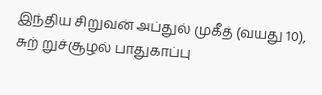இந்திய சிறுவன் அப்துல் முகீத் (வயது 10), சுற் றுச்சூழல் பாதுகாப்பு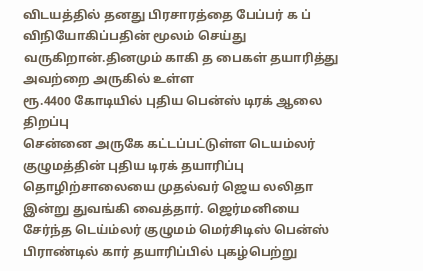விடயத்தில் தனது பிரசாரத்தை பேப்பர் க ப் விநியோகிப்பதின் மூலம் செய்து வருகிறான்.தினமும் காகி த பைகள் தயாரித்து அவற்றை அருகில் உள்ள
ரூ.4400 கோடியில் புதிய பென்ஸ் டிரக் ஆலை திறப்பு
சென்னை அருகே கட்டப்பட்டுள்ள டெயம்லர் குழுமத்தின் புதிய டிரக் தயாரிப்பு தொழிற்சாலையை முதல்வர் ஜெய லலிதா இன்று துவங்கி வைத்தார். ஜெர்மனியை சேர்ந்த டெய்ம்லர் குழுமம் மெர்சிடிஸ் பென்ஸ் பிராண்டில் கார் தயாரிப்பில் புகழ்பெற்று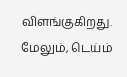விளங்குகிறது. மேலும், டெய்ம்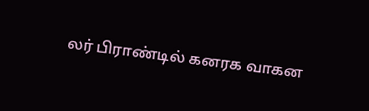லர் பிராண்டில் கனரக வாகன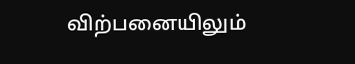விற்பனையிலும்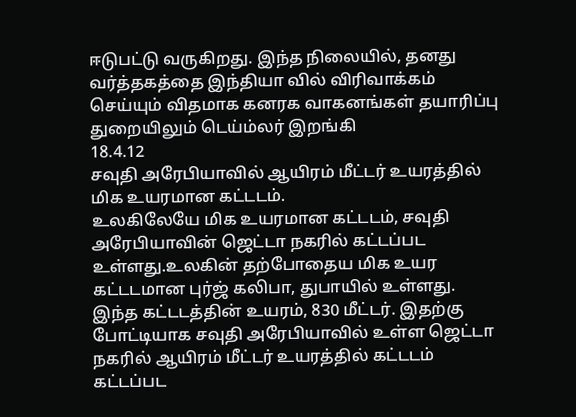ஈடுபட்டு வருகிறது. இந்த நிலையில், தனது வர்த்தகத்தை இந்தியா வில் விரிவாக்கம் செய்யும் விதமாக கனரக வாகனங்கள் தயாரிப்பு துறையிலும் டெய்ம்லர் இறங்கி
18.4.12
சவுதி அரேபியாவில் ஆயிரம் மீட்டர் உயரத்தில் மிக உயரமான கட்டடம்.
உலகிலேயே மிக உயரமான கட்டடம், சவுதி அரேபியாவின் ஜெட்டா நகரில் கட்டப்பட உள்ளது.உலகின் தற்போதைய மிக உயர கட்டடமான புர்ஜ் கலிபா, துபாயில் உள்ளது. இந்த கட்டடத்தின் உயரம், 830 மீட்டர். இதற்கு போட்டியாக சவுதி அரேபியாவில் உள்ள ஜெட்டா நகரில் ஆயிரம் மீட்டர் உயரத்தில் கட்டடம் கட்டப்பட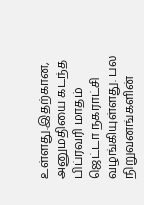உள்ளது.இதற்கான, அனுமதியை கடந்த பிப்ரவரி மாதம் ஜெட்டா நகராட்சி வழங்கியுள்ளது. பல நிறுவனங்களின்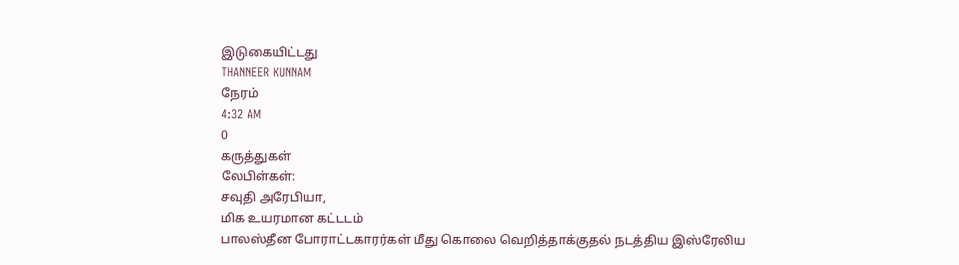இடுகையிட்டது
THANNEER KUNNAM
நேரம்
4:32 AM
0
கருத்துகள்
லேபிள்கள்:
சவுதி அரேபியா,
மிக உயரமான கட்டடம்
பாலஸ்தீன போராட்டகாரர்கள் மீது கொலை வெறித்தாக்குதல் நடத்திய இஸ்ரேலிய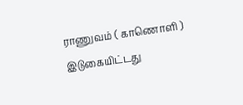ராணுவம் ( காணொளி )
இடுகையிட்டது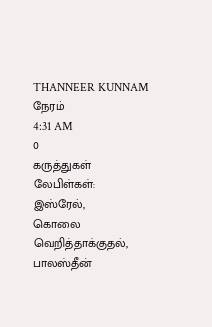THANNEER KUNNAM
நேரம்
4:31 AM
0
கருத்துகள்
லேபிள்கள்:
இஸ்ரேல்,
கொலை வெறித்தாக்குதல்,
பாலஸ்தீன்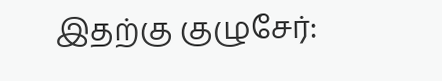இதற்கு குழுசேர்: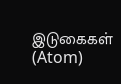இடுகைகள் (Atom)